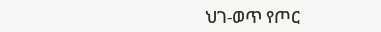ህገ-ወጥ የጦር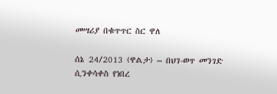መሣሪያ በቁጥጥር ስር ዋለ

ሰኔ 24/2013 (ዋልታ) – በህገ-ወጥ መንገድ ሲንቀሳቀስ የነበረ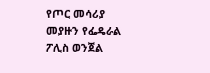የጦር መሳሪያ መያዙን የፌዴራል ፖሊስ ወንጀል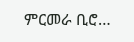ምርመራ ቢሮ…